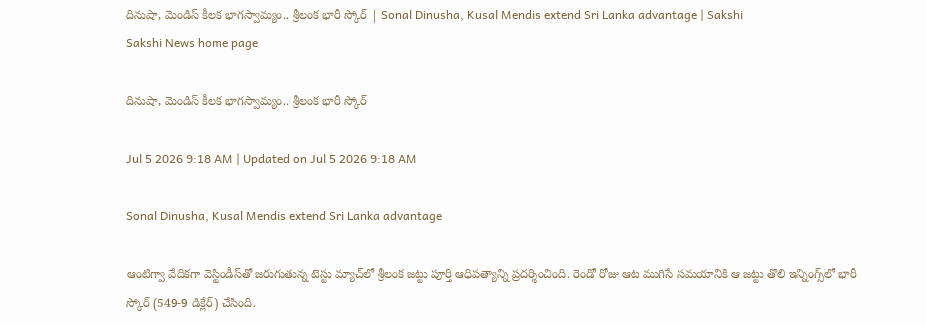దినుషా, మెండిస్ కీలక భాగస్వామ్యం.. శ్రీలంక భారీ స్కోర్‌ | Sonal Dinusha, Kusal Mendis extend Sri Lanka advantage | Sakshi
Sakshi News home page

దినుషా, మెండిస్ కీలక భాగస్వామ్యం.. శ్రీలంక భారీ స్కోర్‌

Jul 5 2026 9:18 AM | Updated on Jul 5 2026 9:18 AM

Sonal Dinusha, Kusal Mendis extend Sri Lanka advantage

ఆంటిగ్వా వేదికగా వెస్టిండీస్‌తో జరుగుతున్న టెస్టు మ్యాచ్‌లో శ్రీలంక జట్టు పూర్తి ఆధిపత్యాన్ని ప్రదర్శించింది. రెండో రోజు ఆట ముగిసే సమయానికి ఆ జట్టు తొలి ఇన్నింగ్స్‌లో భారీ స్కోర్‌ (549-9 డిక్లేర్‌) చేసింది.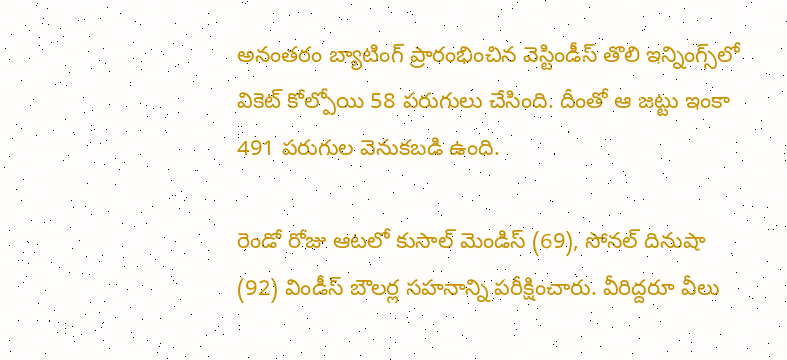అనంతరం బ్యాటింగ్ ప్రారంభించిన వెస్టిండీస్ తొలి ఇన్నింగ్స్‌లో వికెట్ కోల్పోయి 58 పరుగులు చేసింది. దీంతో ఆ జట్టు ఇంకా 491 పరుగుల వెనుకబడి ఉంది.

రెండో రోజు ఆటలో కుసాల్‌ మెండిస్‌ (69), సోనల్‌ దినుషా (92) విండీస్‌ బౌలర్ల సహనాన్ని పరీక్షించారు. వీరిద్దరూ వీలు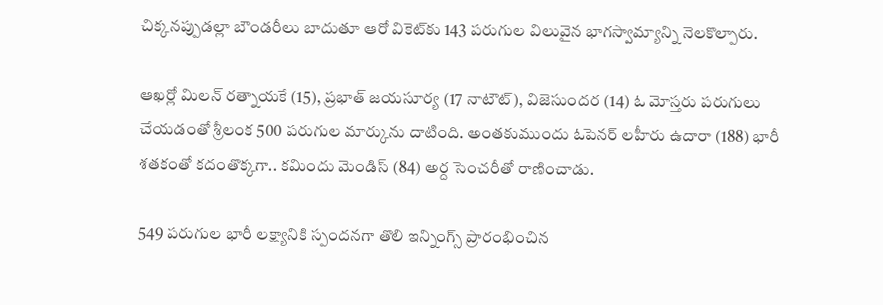చిక్కనప్పుడల్లా బౌండరీలు బాదుతూ ఆరో వికెట్‌కు 143 పరుగుల విలువైన భాగస్వామ్యాన్ని నెలకొల్పారు.

ఆఖర్లో మిలన్‌ రత్నాయకే (15), ప్రభాత్‌ జయసూర్య (17 నాటౌట్‌), విజెసుందర (14) ఓ మోస్తరు పరుగులు చేయడంతో శ్రీలంక 500 పరుగుల మార్కును దాటింది. అంతకుముందు ఓపెనర్‌ లహీరు ఉదారా (188) భారీ శతకంతో కదంతొక్కగా.. కమిందు మెండిస్‌ (84) అర్ద సెంచరీతో రాణించాడు.

549 పరుగుల భారీ లక్ష్యానికి స్పందనగా తొలి ఇన్నింగ్స్ ప్రారంభించిన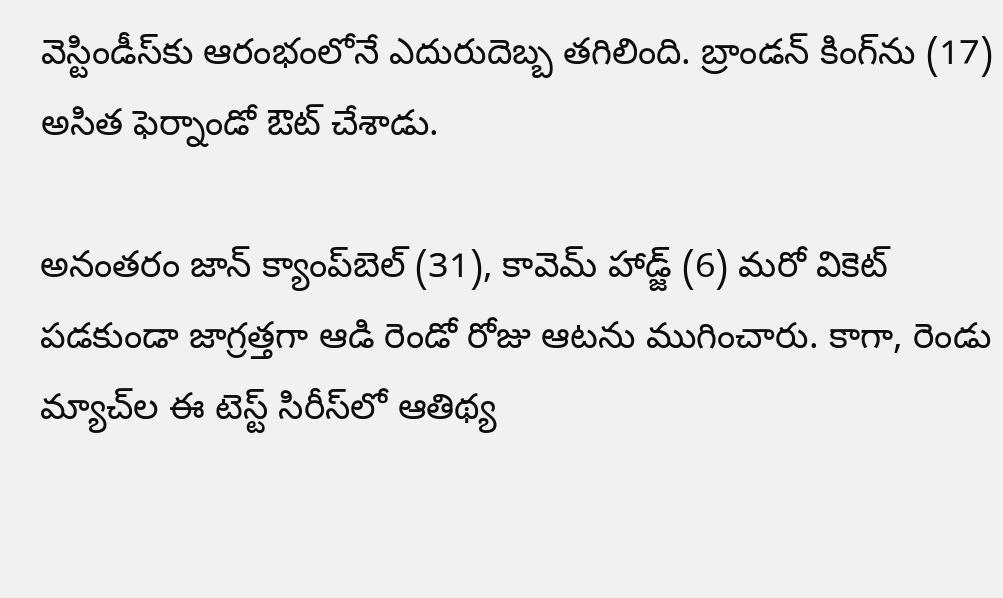వెస్టిండీస్‌కు ఆరంభంలోనే ఎదురుదెబ్బ తగిలింది. బ్రాండన్ కింగ్‌ను (17) అసిత ఫెర్నాండో ఔట్‌ చేశాడు.

అనంతరం జాన్ క్యాంప్‌బెల్ (31), కావెమ్ హాడ్జ్‌ (6) మరో వికెట్‌ పడకుండా జాగ్రత్తగా ఆడి రెండో రోజు ఆటను ముగించారు. కాగా, రెండు మ్యాచ్‌ల ఈ టెస్ట్‌ సిరీస్‌లో ఆతిథ్య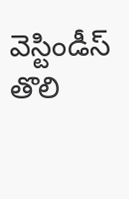వెస్టిండీస్‌ తొలి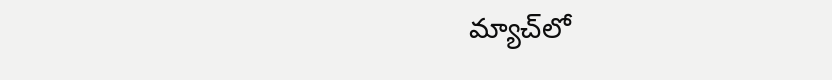మ్యాచ్‌లో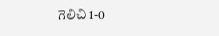గెలిచి 1-0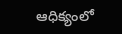ఆధిక్యంలో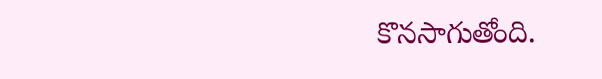కొనసాగుతోంది.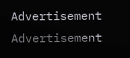Advertisement
Advertisement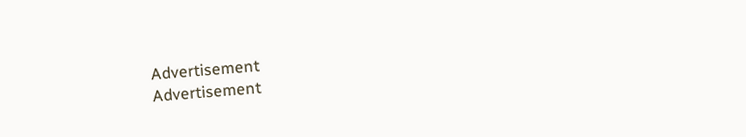Advertisement
Advertisement